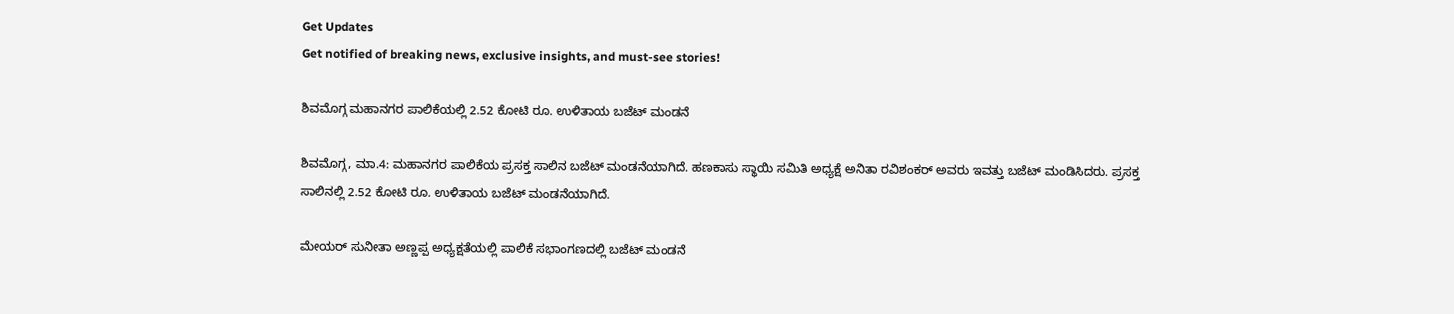Get Updates
Get notified of breaking news, exclusive insights, and must-see stories!

ಶಿವಮೊಗ್ಗ ಮಹಾನಗರ ಪಾಲಿಕೆಯಲ್ಲಿ 2.52 ಕೋಟಿ ರೂ. ಉಳಿತಾಯ ಬಜೆಟ್ ಮಂಡನೆ

ಶಿವಮೊಗ್ಗ, ಮಾ.4: ಮಹಾನಗರ ಪಾಲಿಕೆಯ ಪ್ರಸಕ್ತ ಸಾಲಿನ ಬಜೆಟ್ ಮಂಡನೆಯಾಗಿದೆ. ಹಣಕಾಸು ಸ್ಥಾಯಿ ಸಮಿತಿ ಅಧ್ಯಕ್ಷೆ ಅನಿತಾ ರವಿಶಂಕರ್ ಅವರು ಇವತ್ತು ಬಜೆಟ್ ಮಂಡಿಸಿದರು. ಪ್ರಸಕ್ತ ಸಾಲಿನಲ್ಲಿ 2.52 ಕೋಟಿ ರೂ. ಉಳಿತಾಯ ಬಜೆಟ್ ಮಂಡನೆಯಾಗಿದೆ.

ಮೇಯರ್ ಸುನೀತಾ ಅಣ್ಣಪ್ಪ ಅಧ್ಯಕ್ಷತೆಯಲ್ಲಿ ಪಾಲಿಕೆ ಸಭಾಂಗಣದಲ್ಲಿ ಬಜೆಟ್ ಮಂಡನೆ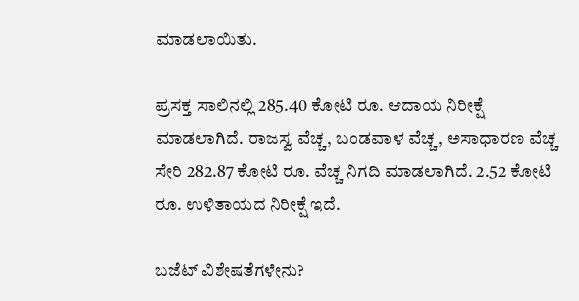ಮಾಡಲಾಯಿತು.

ಪ್ರಸಕ್ತ ಸಾಲಿನಲ್ಲಿ 285.40 ಕೋಟಿ ರೂ. ಆದಾಯ ನಿರೀಕ್ಷೆ ಮಾಡಲಾಗಿದೆ. ರಾಜಸ್ವ ವೆಚ್ಚ, ಬಂಡವಾಳ ವೆಚ್ಚ, ಅಸಾಧಾರಣ ವೆಚ್ಚ ಸೇರಿ 282.87 ಕೋಟಿ ರೂ. ವೆಚ್ಚ ನಿಗದಿ ಮಾಡಲಾಗಿದೆ. 2.52 ಕೋಟಿ ರೂ. ಉಳಿತಾಯದ ನಿರೀಕ್ಷೆ ಇದೆ.

ಬಜೆಟ್ ವಿಶೇಷತೆಗಳೇನು?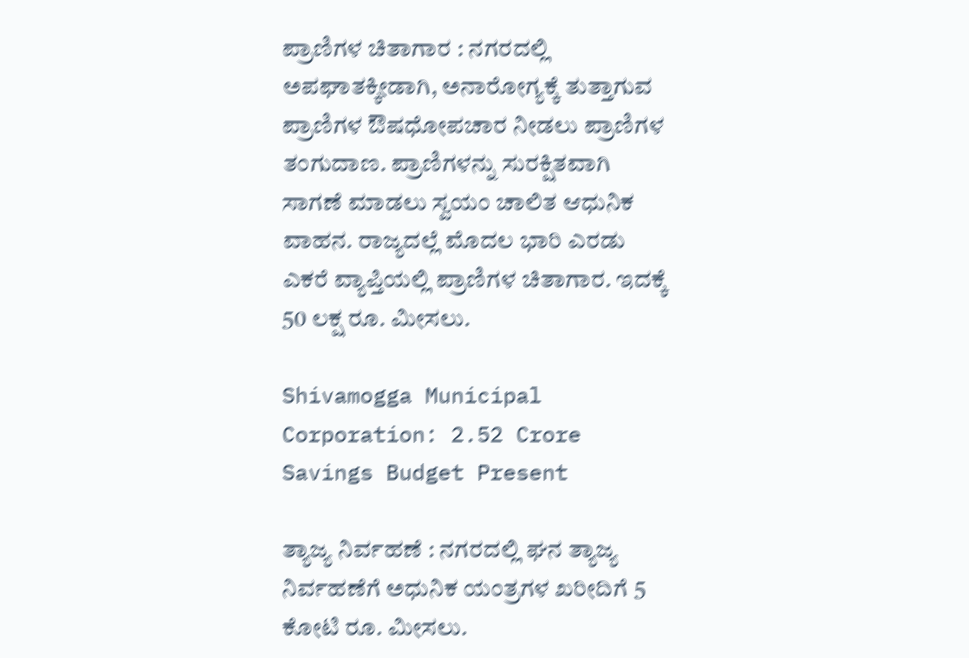ಪ್ರಾಣಿಗಳ ಚಿತಾಗಾರ : ನಗರದಲ್ಲಿ ಅಪಘಾತಕ್ಕೀಡಾಗಿ, ಅನಾರೋಗ್ಯಕ್ಕೆ ತುತ್ತಾಗುವ ಪ್ರಾಣಿಗಳ ಔಷಧೋಪಚಾರ ನೀಡಲು ಪ್ರಾಣಿಗಳ ತಂಗುದಾಣ. ಪ್ರಾಣಿಗಳನ್ನು ಸುರಕ್ಷಿತವಾಗಿ ಸಾಗಣೆ ಮಾಡಲು ಸ್ವಯಂ ಚಾಲಿತ ಆಧುನಿಕ ವಾಹನ. ರಾಜ್ಯದಲ್ಲೆ ಮೊದಲ ಭಾರಿ ಎರಡು ಎಕರೆ ವ್ಯಾಪ್ತಿಯಲ್ಲಿ ಪ್ರಾಣಿಗಳ ಚಿತಾಗಾರ. ಇದಕ್ಕೆ 50 ಲಕ್ಷ ರೂ. ಮೀಸಲು.

Shivamogga Municipal Corporation: 2.52 Crore Savings Budget Present

ತ್ಯಾಜ್ಯ ನಿರ್ವಹಣೆ : ನಗರದಲ್ಲಿ ಘನ ತ್ಯಾಜ್ಯ ನಿರ್ವಹಣೆಗೆ ಅಧುನಿಕ ಯಂತ್ರಗಳ ಖರೀದಿಗೆ 5 ಕೋಟಿ ರೂ. ಮೀಸಲು.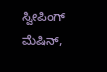ಸ್ವೀಪಿಂಗ್ ಮೆಷಿನ್,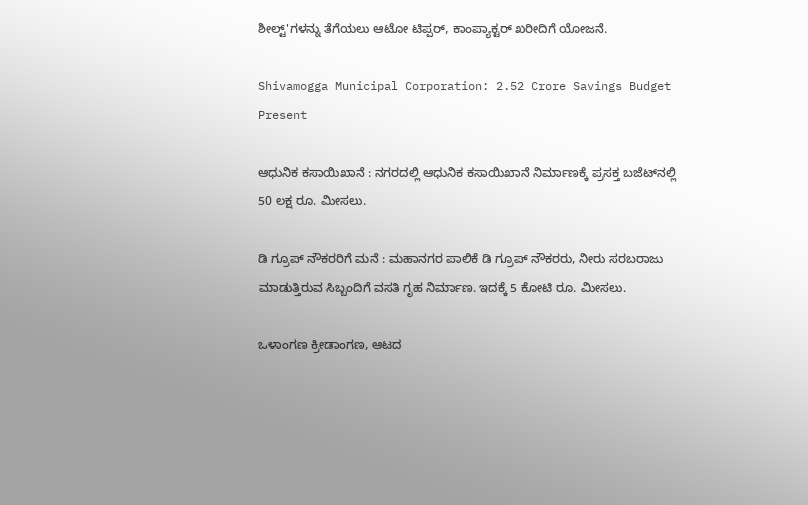ಶೀಲ್ಟ್'ಗಳನ್ನು ತೆಗೆಯಲು ಆಟೋ ಟಿಪ್ಪರ್, ಕಾಂಪ್ಯಾಕ್ಟರ್ ಖರೀದಿಗೆ ಯೋಜನೆ.

Shivamogga Municipal Corporation: 2.52 Crore Savings Budget Present

ಆಧುನಿಕ ಕಸಾಯಿಖಾನೆ : ನಗರದಲ್ಲಿ ಆಧುನಿಕ ಕಸಾಯಿಖಾನೆ ನಿರ್ಮಾಣಕ್ಕೆ ಪ್ರಸಕ್ತ ಬಜೆಟ್‌ನಲ್ಲಿ 50 ಲಕ್ಷ ರೂ. ಮೀಸಲು.

ಡಿ ಗ್ರೂಪ್ ನೌಕರರಿಗೆ ಮನೆ : ಮಹಾನಗರ ಪಾಲಿಕೆ ಡಿ ಗ್ರೂಪ್ ನೌಕರರು, ನೀರು ಸರಬರಾಜು ಮಾಡುತ್ತಿರುವ ಸಿಬ್ಬಂದಿಗೆ ವಸತಿ ಗೃಹ ನಿರ್ಮಾಣ. ಇದಕ್ಕೆ 5 ಕೋಟಿ ರೂ. ಮೀಸಲು.

ಒಳಾಂಗಣ ಕ್ರೀಡಾಂಗಣ, ಆಟದ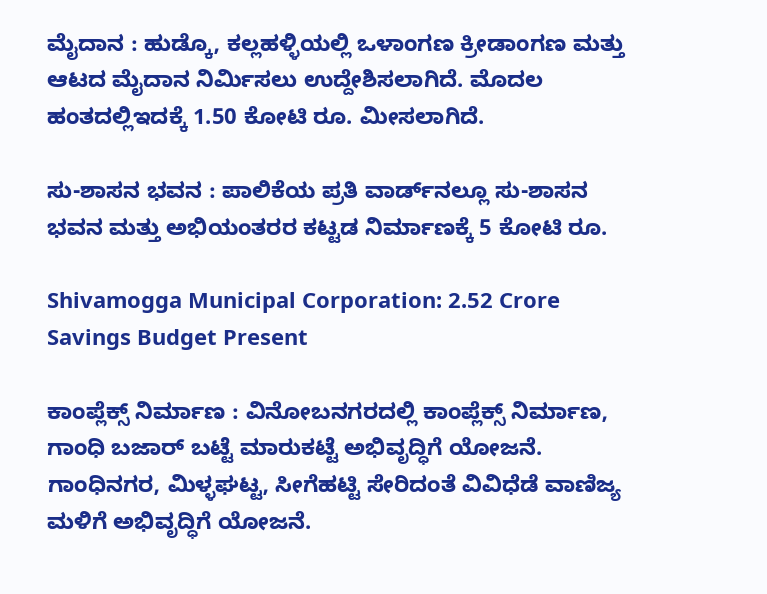ಮೈದಾನ : ಹುಡ್ಕೊ, ಕಲ್ಲಹಳ್ಳಿಯಲ್ಲಿ ಒಳಾಂಗಣ ಕ್ರೀಡಾಂಗಣ ಮತ್ತು ಆಟದ ಮೈದಾನ ನಿರ್ಮಿಸಲು ಉದ್ದೇಶಿಸಲಾಗಿದೆ. ಮೊದಲ ಹಂತದಲ್ಲಿಇದಕ್ಕೆ 1.50 ಕೋಟಿ ರೂ. ಮೀಸಲಾಗಿದೆ.

ಸು-ಶಾಸನ ಭವನ : ಪಾಲಿಕೆಯ ಪ್ರತಿ ವಾರ್ಡ್‌ನಲ್ಲೂ ಸು-ಶಾಸನ ಭವನ ಮತ್ತು ಅಭಿಯಂತರರ ಕಟ್ಟಡ ನಿರ್ಮಾಣಕ್ಕೆ 5 ಕೋಟಿ ರೂ.

Shivamogga Municipal Corporation: 2.52 Crore Savings Budget Present

ಕಾಂಪ್ಲೆಕ್ಸ್ ನಿರ್ಮಾಣ : ವಿನೋಬನಗರದಲ್ಲಿ ಕಾಂಪ್ಲೆಕ್ಸ್ ನಿರ್ಮಾಣ, ಗಾಂಧಿ ಬಜಾರ್ ಬಟ್ಟೆ ಮಾರುಕಟ್ಟೆ ಅಭಿವೃದ್ಧಿಗೆ ಯೋಜನೆ. ಗಾಂಧಿನಗರ, ಮಿಳ್ಳಘಟ್ಟ, ಸೀಗೆಹಟ್ಟಿ ಸೇರಿದಂತೆ ವಿವಿಧೆಡೆ ವಾಣಿಜ್ಯ ಮಳಿಗೆ ಅಭಿವೃದ್ಧಿಗೆ ಯೋಜನೆ.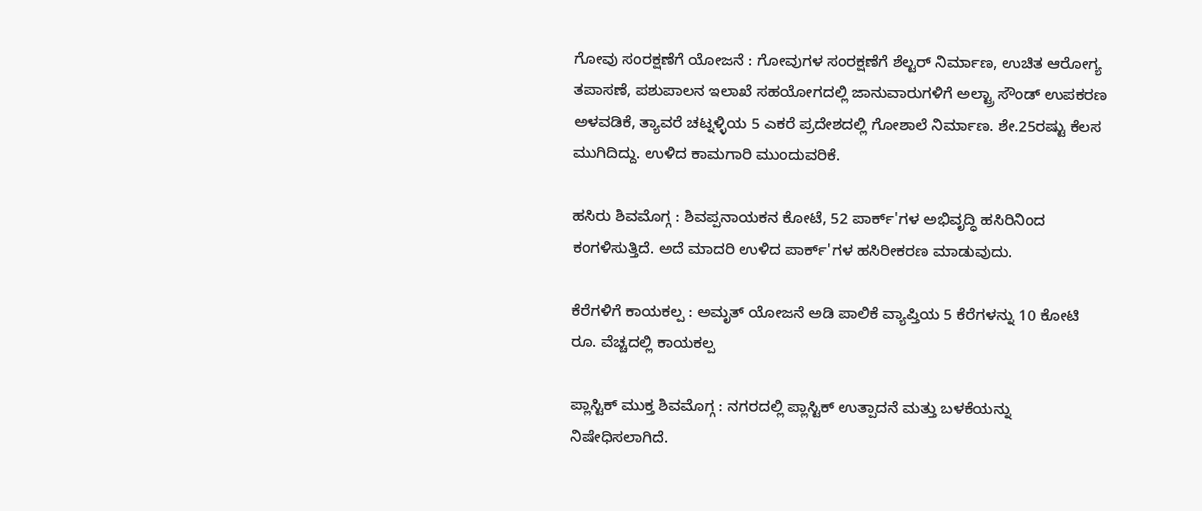ಗೋವು ಸಂರಕ್ಷಣೆಗೆ ಯೋಜನೆ : ಗೋವುಗಳ ಸಂರಕ್ಷಣೆಗೆ ಶೆಲ್ಟರ್ ನಿರ್ಮಾಣ, ಉಚಿತ ಆರೋಗ್ಯ ತಪಾಸಣೆ, ಪಶುಪಾಲನ ಇಲಾಖೆ ಸಹಯೋಗದಲ್ಲಿ ಜಾನುವಾರುಗಳಿಗೆ ಅಲ್ಟ್ರಾ ಸೌಂಡ್ ಉಪಕರಣ ಅಳವಡಿಕೆ, ತ್ಯಾವರೆ ಚಟ್ನಳ್ಳಿಯ 5 ಎಕರೆ ಪ್ರದೇಶದಲ್ಲಿ ಗೋಶಾಲೆ ನಿರ್ಮಾಣ. ಶೇ.25ರಷ್ಟು ಕೆಲಸ ಮುಗಿದಿದ್ದು. ಉಳಿದ ಕಾಮಗಾರಿ ಮುಂದುವರಿಕೆ.

ಹಸಿರು ಶಿವಮೊಗ್ಗ : ಶಿವಪ್ಪನಾಯಕನ ಕೋಟೆ, 52 ಪಾರ್ಕ್'ಗಳ ಅಭಿವೃದ್ಧಿ ಹಸಿರಿನಿಂದ ಕಂಗಳಿಸುತ್ತಿದೆ. ಅದೆ ಮಾದರಿ ಉಳಿದ ಪಾರ್ಕ್'ಗಳ ಹಸಿರೀಕರಣ ಮಾಡುವುದು.

ಕೆರೆಗಳಿಗೆ ಕಾಯಕಲ್ಪ : ಅಮೃತ್ ಯೋಜನೆ ಅಡಿ ಪಾಲಿಕೆ ವ್ಯಾಪ್ತಿಯ 5 ಕೆರೆಗಳನ್ನು 10 ಕೋಟಿ ರೂ. ವೆಚ್ಚದಲ್ಲಿ ಕಾಯಕಲ್ಪ

ಪ್ಲಾಸ್ಟಿಕ್ ಮುಕ್ತ ಶಿವಮೊಗ್ಗ : ನಗರದಲ್ಲಿ ಪ್ಲಾಸ್ಟಿಕ್ ಉತ್ಪಾದನೆ ಮತ್ತು ಬಳಕೆಯನ್ನು ನಿಷೇಧಿಸಲಾಗಿದೆ.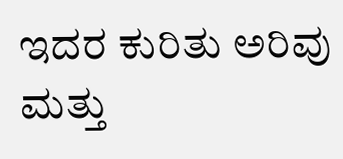ಇದರ ಕುರಿತು ಅರಿವು ಮತ್ತು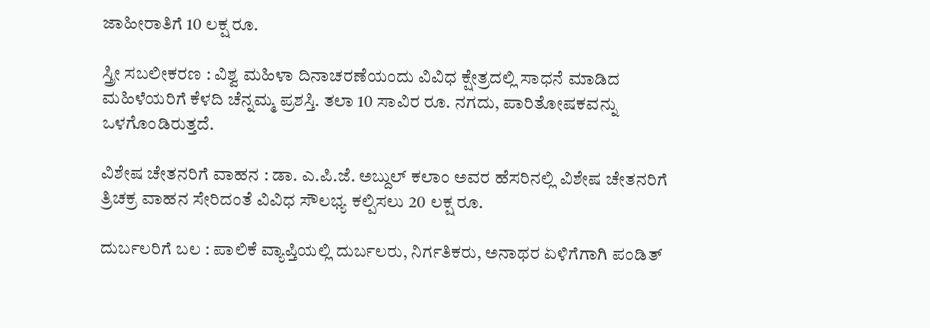ಜಾಹೀರಾತಿಗೆ 10 ಲಕ್ಷ ರೂ.

ಸ್ತ್ರೀ ಸಬಲೀಕರಣ : ವಿಶ್ವ ಮಹಿಳಾ ದಿನಾಚರಣೆಯಂದು ವಿವಿಧ ಕ್ಷೇತ್ರದಲ್ಲಿ ಸಾಧನೆ ಮಾಡಿದ ಮಹಿಳೆಯರಿಗೆ ಕೆಳದಿ ಚೆನ್ನಮ್ಮ ಪ್ರಶಸ್ತಿ. ತಲಾ 10 ಸಾವಿರ ರೂ. ನಗದು, ಪಾರಿತೋಷಕವನ್ನು ಒಳಗೊಂಡಿರುತ್ತದೆ.

ವಿಶೇಷ ಚೇತನರಿಗೆ ವಾಹನ : ಡಾ. ಎ.ಪಿ.ಜೆ. ಅಬ್ದುಲ್ ಕಲಾಂ ಅವರ ಹೆಸರಿನಲ್ಲಿ ವಿಶೇಷ ಚೇತನರಿಗೆ ತ್ರಿಚಕ್ರ ವಾಹನ ಸೇರಿದಂತೆ ವಿವಿಧ ಸೌಲಭ್ಯ ಕಲ್ಪಿಸಲು 20 ಲಕ್ಷ ರೂ.

ದುರ್ಬಲರಿಗೆ ಬಲ : ಪಾಲಿಕೆ ವ್ಯಾಪ್ತಿಯಲ್ಲಿ ದುರ್ಬಲರು, ನಿರ್ಗತಿಕರು, ಅನಾಥರ ಏಳಿಗೆಗಾಗಿ ಪಂಡಿತ್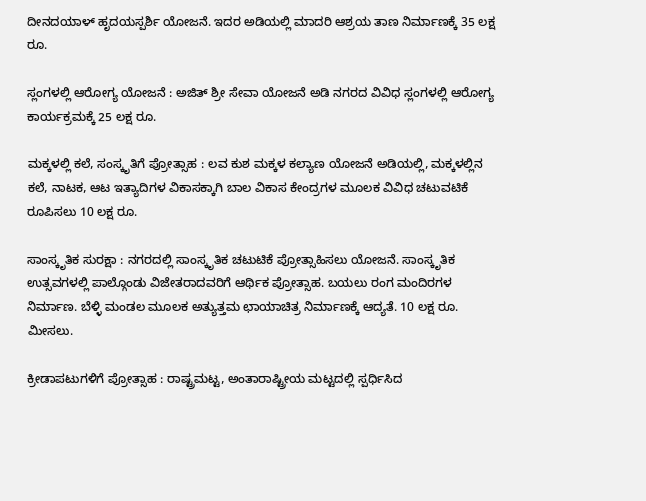ದೀನದಯಾಳ್ ಹೃದಯಸ್ಪರ್ಶಿ ಯೋಜನೆ. ಇದರ ಅಡಿಯಲ್ಲಿ ಮಾದರಿ ಆಶ್ರಯ ತಾಣ ನಿರ್ಮಾಣಕ್ಕೆ 35 ಲಕ್ಷ ರೂ.

ಸ್ಲಂಗಳಲ್ಲಿ ಆರೋಗ್ಯ ಯೋಜನೆ : ಅಜಿತ್ ಶ್ರೀ ಸೇವಾ ಯೋಜನೆ ಅಡಿ ನಗರದ ವಿವಿಧ ಸ್ಲಂಗಳಲ್ಲಿ ಆರೋಗ್ಯ ಕಾರ್ಯಕ್ರಮಕ್ಕೆ 25 ಲಕ್ಷ ರೂ.

ಮಕ್ಕಳಲ್ಲಿ ಕಲೆ, ಸಂಸ್ಕೃತಿಗೆ ಪ್ರೋತ್ಸಾಹ : ಲವ ಕುಶ ಮಕ್ಕಳ ಕಲ್ಯಾಣ ಯೋಜನೆ ಅಡಿಯಲ್ಲಿ, ಮಕ್ಕಳಲ್ಲಿನ ಕಲೆ, ನಾಟಕ, ಆಟ ಇತ್ಯಾದಿಗಳ ವಿಕಾಸಕ್ಕಾಗಿ ಬಾಲ ವಿಕಾಸ ಕೇಂದ್ರಗಳ ಮೂಲಕ ವಿವಿಧ ಚಟುವಟಿಕೆ ರೂಪಿಸಲು 10 ಲಕ್ಷ ರೂ.

ಸಾಂಸ್ಕೃತಿಕ ಸುರಕ್ಷಾ : ನಗರದಲ್ಲಿ ಸಾಂಸ್ಕೃತಿಕ ಚಟುಟಿಕೆ ಪ್ರೋತ್ಸಾಹಿಸಲು ಯೋಜನೆ. ಸಾಂಸ್ಕೃತಿಕ ಉತ್ಸವಗಳಲ್ಲಿ ಪಾಲ್ಗೊಂಡು ವಿಜೇತರಾದವರಿಗೆ ಆರ್ಥಿಕ ಪ್ರೋತ್ಸಾಹ. ಬಯಲು ರಂಗ ಮಂದಿರಗಳ ನಿರ್ಮಾಣ. ಬೆಳ್ಳಿ ಮಂಡಲ ಮೂಲಕ ಅತ್ಯುತ್ತಮ ಛಾಯಾಚಿತ್ರ ನಿರ್ಮಾಣಕ್ಕೆ ಆದ್ಯತೆ. 10 ಲಕ್ಷ ರೂ. ಮೀಸಲು.

ಕ್ರೀಡಾಪಟುಗಳಿಗೆ ಪ್ರೋತ್ಸಾಹ : ರಾಷ್ಟ್ರಮಟ್ಟ, ಅಂತಾರಾಷ್ಟ್ರೀಯ ಮಟ್ಟದಲ್ಲಿ ಸ್ಪರ್ಧಿಸಿದ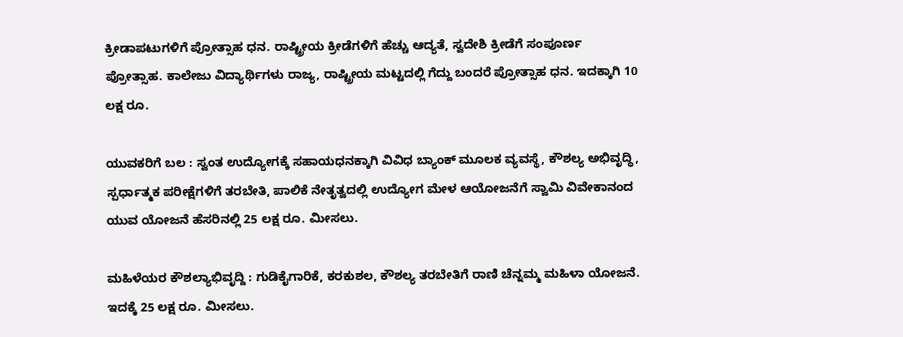ಕ್ರೀಡಾಪಟುಗಳಿಗೆ ಪ್ರೋತ್ಸಾಹ ಧನ. ರಾಷ್ಟ್ರೀಯ ಕ್ರೀಡೆಗಳಿಗೆ ಹೆಚ್ಚು ಆದ್ಯತೆ, ಸ್ವದೇಶಿ ಕ್ರೀಡೆಗೆ ಸಂಪೂರ್ಣ ಪ್ರೋತ್ಸಾಹ. ಕಾಲೇಜು ವಿದ್ಯಾರ್ಥಿಗಳು ರಾಜ್ಯ, ರಾಷ್ಟ್ರೀಯ ಮಟ್ಟದಲ್ಲಿ ಗೆದ್ದು ಬಂದರೆ ಪ್ರೋತ್ಸಾಹ ಧನ. ಇದಕ್ಕಾಗಿ 10 ಲಕ್ಷ ರೂ.

ಯುವಕರಿಗೆ ಬಲ : ಸ್ವಂತ ಉದ್ಯೋಗಕ್ಕೆ ಸಹಾಯಧನಕ್ಕಾಗಿ ವಿವಿಧ ಬ್ಯಾಂಕ್ ಮೂಲಕ ವ್ಯವಸ್ಥೆ, ಕೌಶಲ್ಯ ಅಭಿವೃದ್ಧಿ, ಸ್ಪರ್ಧಾತ್ಮಕ ಪರೀಕ್ಷೆಗಳಿಗೆ ತರಬೇತಿ, ಪಾಲಿಕೆ ನೇತೃತ್ವದಲ್ಲಿ ಉದ್ಯೋಗ ಮೇಳ ಆಯೋಜನೆಗೆ ಸ್ವಾಮಿ ವಿವೇಕಾನಂದ ಯುವ ಯೋಜನೆ ಹೆಸರಿನಲ್ಲಿ 25 ಲಕ್ಷ ರೂ. ಮೀಸಲು.

ಮಹಿಳೆಯರ ಕೌಶಲ್ಯಾಭಿವೃದ್ದಿ : ಗುಡಿಕೈಗಾರಿಕೆ, ಕರಕುಶಲ, ಕೌಶಲ್ಯ ತರಬೇತಿಗೆ ರಾಣಿ ಚೆನ್ನಮ್ಮ ಮಹಿಳಾ ಯೋಜನೆ. ಇದಕ್ಕೆ 25 ಲಕ್ಷ ರೂ. ಮೀಸಲು.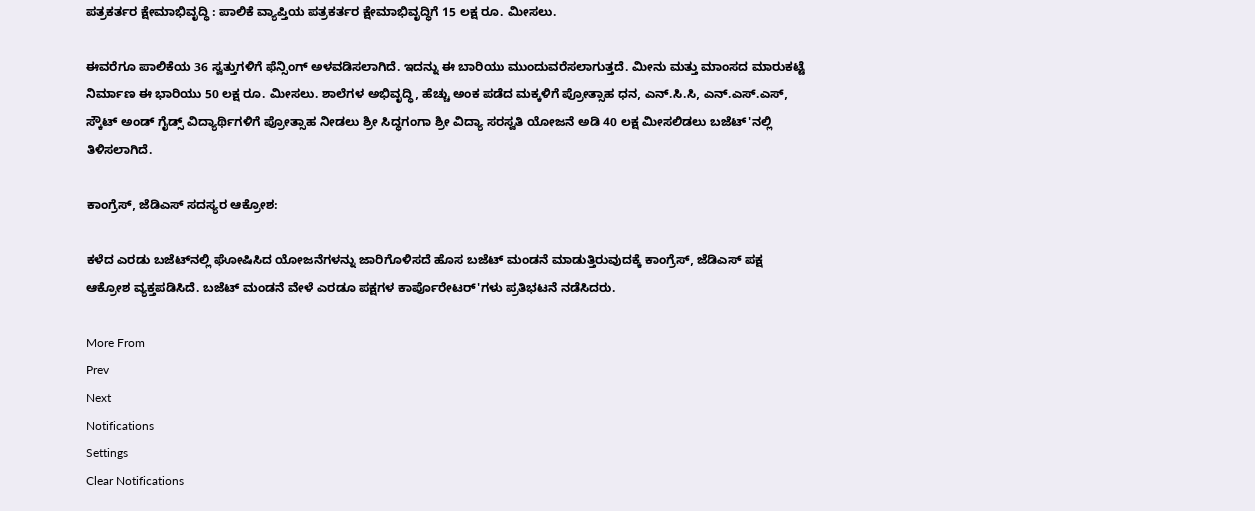ಪತ್ರಕರ್ತರ ಕ್ಷೇಮಾಭಿವೃದ್ಧಿ : ಪಾಲಿಕೆ ವ್ಯಾಪ್ತಿಯ ಪತ್ರಕರ್ತರ ಕ್ಷೇಮಾಭಿವೃದ್ಧಿಗೆ 15 ಲಕ್ಷ ರೂ. ಮೀಸಲು.

ಈವರೆಗೂ ಪಾಲಿಕೆಯ 36 ಸ್ವತ್ತುಗಳಿಗೆ ಫೆನ್ಸಿಂಗ್ ಅಳವಡಿಸಲಾಗಿದೆ. ಇದನ್ನು ಈ ಬಾರಿಯು ಮುಂದುವರೆಸಲಾಗುತ್ತದೆ. ಮೀನು ಮತ್ತು ಮಾಂಸದ ಮಾರುಕಟ್ಟೆ ನಿರ್ಮಾಣ ಈ ಭಾರಿಯು 50 ಲಕ್ಷ ರೂ. ಮೀಸಲು. ಶಾಲೆಗಳ ಅಭಿವೃದ್ಧಿ, ಹೆಚ್ಚು ಅಂಕ ಪಡೆದ ಮಕ್ಕಳಿಗೆ ಪ್ರೋತ್ಸಾಹ ಧನ, ಎನ್.ಸಿ.ಸಿ, ಎನ್.ಎಸ್.ಎಸ್, ಸ್ಕೌಟ್ ಅಂಡ್ ಗೈಡ್ಸ್ ವಿದ್ಯಾರ್ಥಿಗಳಿಗೆ ಪ್ರೋತ್ಸಾಹ ನೀಡಲು ಶ್ರೀ ಸಿದ್ಧಗಂಗಾ ಶ್ರೀ ವಿದ್ಯಾ ಸರಸ್ವತಿ ಯೋಜನೆ ಅಡಿ 40 ಲಕ್ಷ ಮೀಸಲಿಡಲು ಬಜೆಟ್'ನಲ್ಲಿ ತಿಳಿಸಲಾಗಿದೆ.

ಕಾಂಗ್ರೆಸ್, ಜೆಡಿಎಸ್ ಸದಸ್ಯರ ಆಕ್ರೋಶ:

ಕಳೆದ ಎರಡು ಬಜೆಟ್‌ನಲ್ಲಿ ಘೋಷಿಸಿದ ಯೋಜನೆಗಳನ್ನು ಜಾರಿಗೊಳಿಸದೆ ಹೊಸ ಬಜೆಟ್ ಮಂಡನೆ ಮಾಡುತ್ತಿರುವುದಕ್ಕೆ ಕಾಂಗ್ರೆಸ್, ಜೆಡಿಎಸ್ ಪಕ್ಷ ಆಕ್ರೋಶ ವ್ಯಕ್ತಪಡಿಸಿದೆ. ಬಜೆಟ್ ಮಂಡನೆ ವೇಳೆ ಎರಡೂ ಪಕ್ಷಗಳ ಕಾರ್ಪೊರೇಟರ್'ಗಳು ಪ್ರತಿಭಟನೆ ನಡೆಸಿದರು.

More From
Prev
Next
Notifications
Settings
Clear Notifications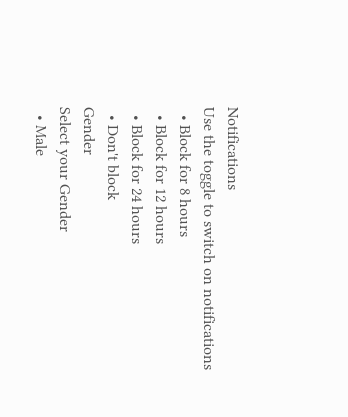Notifications
Use the toggle to switch on notifications
  • Block for 8 hours
  • Block for 12 hours
  • Block for 24 hours
  • Don't block
Gender
Select your Gender
  • Male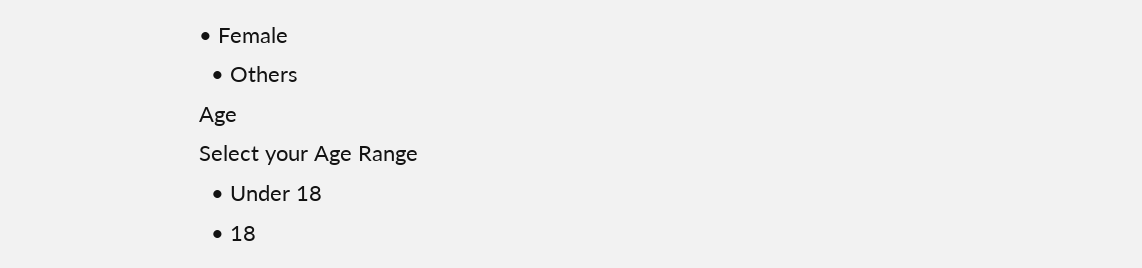• Female
  • Others
Age
Select your Age Range
  • Under 18
  • 18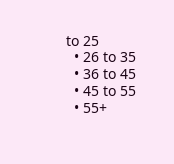to 25
  • 26 to 35
  • 36 to 45
  • 45 to 55
  • 55+